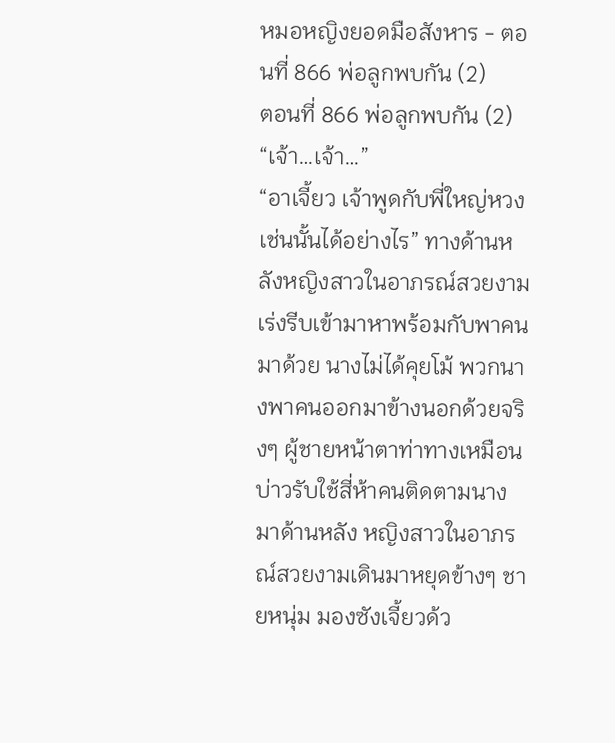หมอหญิงยอดมือสังหาร - ตอนที่ 866 พ่อลูกพบกัน (2)
ตอนที่ 866 พ่อลูกพบกัน (2)
“เจ้า…เจ้า…”
“อาเจี้ยว เจ้าพูดกับพี่ใหญ่หวงเช่นนั้นได้อย่างไร” ทางด้านหลังหญิงสาวในอาภรณ์สวยงามเร่งรีบเข้ามาหาพร้อมกับพาคนมาด้วย นางไม่ได้คุยโม้ พวกนางพาคนออกมาข้างนอกด้วยจริงๆ ผู้ชายหน้าตาท่าทางเหมือนบ่าวรับใช้สี่ห้าคนติดตามนางมาด้านหลัง หญิงสาวในอาภรณ์สวยงามเดินมาหยุดข้างๆ ชายหนุ่ม มองซังเจี้ยวด้ว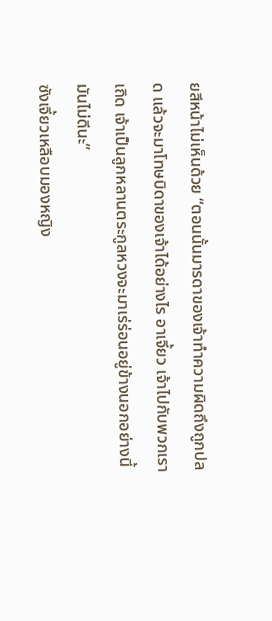ยสีหน้าไม่เห็นด้วย “ตอนนั้นมารดาของเจ้าทำความผิดถึงถูกปลด แล้วจะมาโทษบิดาของเจ้าได้อย่างไร อาเจี้ยว เจ้าไปกับพวกเราเถิด เจ้าเป็นลูกหลานตระกูลหวงจะมาเร่ร่อนอยู่ข้างนอกอย่างนี้มันไม่ดีนะ”
ซังเจี้ยวเหลือบมองหญิง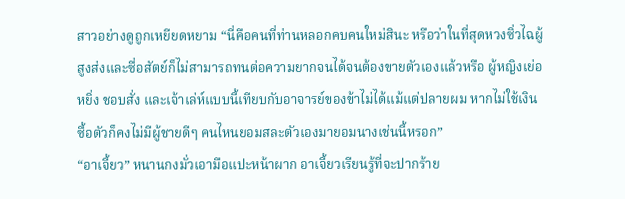สาวอย่างดูถูกเหยียดหยาม “นี่คือคนที่ท่านหลอกคบคนใหม่สินะ หรือว่าในที่สุดหวงซิ่วไฉผู้สูงส่งและซื่อสัตย์ก็ไม่สามารถทนต่อความยากจนได้จนต้องขายตัวเองแล้วหรือ ผู้หญิงเย่อหยิ่ง ชอบสั่ง และเจ้าเล่ห์แบบนี้เทียบกับอาจารย์ของข้าไม่ได้แม้แต่ปลายผม หากไม่ใช้เงินซื้อตัวก็คงไม่มีผู้ชายดีๆ คนไหนยอมสละตัวเองมายอมนางเช่นนี้หรอก”
“อาเจี้ยว” หนานกงมั่วเอามือแปะหน้าผาก อาเจี้ยวเรียนรู้ที่จะปากร้าย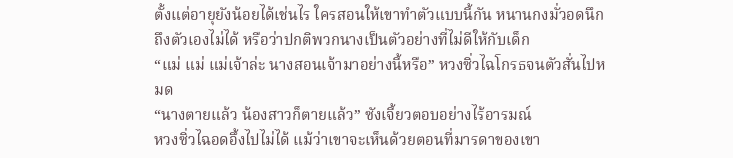ตั้งแต่อายุยังน้อยได้เช่นไร ใครสอนให้เขาทำตัวแบบนี้กัน หนานกงมั่วอดนึกถึงตัวเองไม่ได้ หรือว่าปกติพวกนางเป็นตัวอย่างที่ไม่ดีให้กับเด็ก
“แม่ แม่ แม่เจ้าล่ะ นางสอนเจ้ามาอย่างนี้หรือ” หวงซิ่วไฉโกรธจนตัวสั่นไปหมด
“นางตายแล้ว น้องสาวก็ตายแล้ว” ซังเจี้ยวตอบอย่างไร้อารมณ์
หวงซิ่วไฉอดอึ้งไปไม่ได้ แม้ว่าเขาจะเห็นด้วยตอนที่มารดาของเขา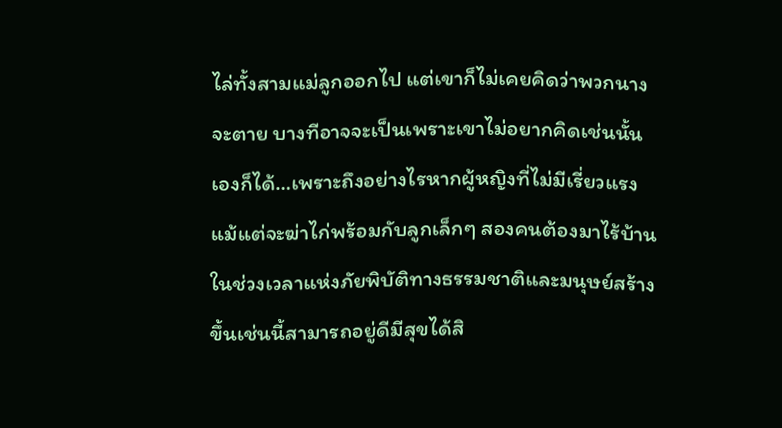ไล่ทั้งสามแม่ลูกออกไป แต่เขาก็ไม่เคยคิดว่าพวกนางจะตาย บางทีอาจจะเป็นเพราะเขาไม่อยากคิดเช่นนั้นเองก็ได้…เพราะถึงอย่างไรหากผู้หญิงที่ไม่มีเรี่ยวแรงแม้แต่จะฆ่าไก่พร้อมกับลูกเล็กๆ สองคนต้องมาไร้บ้านในช่วงเวลาแห่งภัยพิบัติทางธรรมชาติและมนุษย์สร้างขึ้นเช่นนี้สามารถอยู่ดีมีสุขได้สิ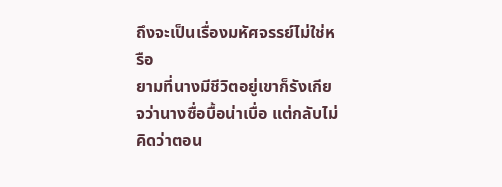ถึงจะเป็นเรื่องมหัศจรรย์ไม่ใช่หรือ
ยามที่นางมีชีวิตอยู่เขาก็รังเกียจว่านางซื่อบื้อน่าเบื่อ แต่กลับไม่คิดว่าตอน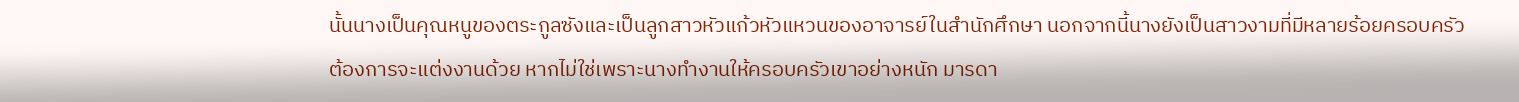นั้นนางเป็นคุณหนูของตระกูลซังและเป็นลูกสาวหัวแก้วหัวแหวนของอาจารย์ในสำนักศึกษา นอกจากนี้นางยังเป็นสาวงามที่มีหลายร้อยครอบครัวต้องการจะแต่งงานด้วย หากไม่ใช่เพราะนางทำงานให้ครอบครัวเขาอย่างหนัก มารดา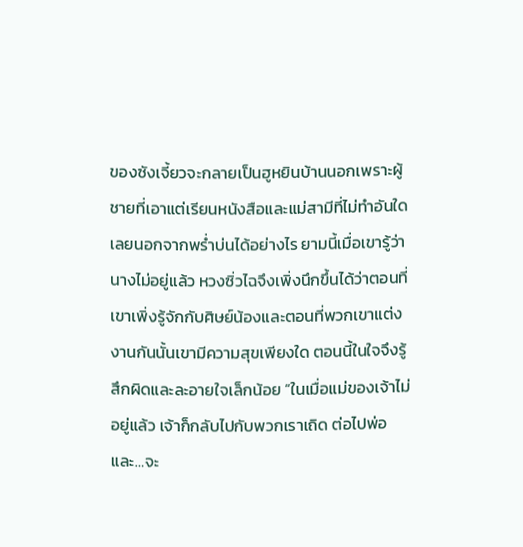ของซังเจี้ยวจะกลายเป็นฮูหยินบ้านนอกเพราะผู้ชายที่เอาแต่เรียนหนังสือและแม่สามีที่ไม่ทำอันใดเลยนอกจากพร่ำบ่นได้อย่างไร ยามนี้เมื่อเขารู้ว่านางไม่อยู่แล้ว หวงซิ่วไฉจึงเพิ่งนึกขึ้นได้ว่าตอนที่เขาเพิ่งรู้จักกับศิษย์น้องและตอนที่พวกเขาแต่งงานกันนั้นเขามีความสุขเพียงใด ตอนนี้ในใจจึงรู้สึกผิดและละอายใจเล็กน้อย “ในเมื่อแม่ของเจ้าไม่อยู่แล้ว เจ้าก็กลับไปกับพวกเราเถิด ต่อไปพ่อและ…จะ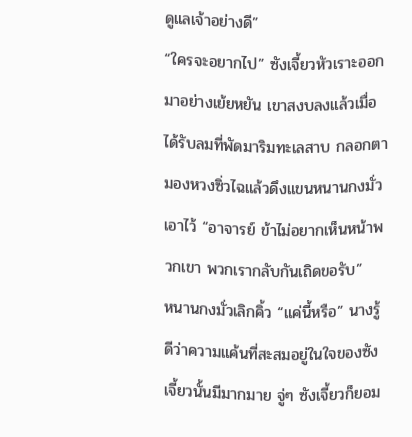ดูแลเจ้าอย่างดี”
“ใครจะอยากไป” ซังเจี้ยวหัวเราะออกมาอย่างเย้ยหยัน เขาสงบลงแล้วเมื่อได้รับลมที่พัดมาริมทะเลสาบ กลอกตามองหวงซิ่วไฉแล้วดึงแขนหนานกงมั่วเอาไว้ “อาจารย์ ข้าไม่อยากเห็นหน้าพวกเขา พวกเรากลับกันเถิดขอรับ”
หนานกงมั่วเลิกคิ้ว “แค่นี้หรือ” นางรู้ดีว่าความแค้นที่สะสมอยู่ในใจของซังเจี้ยวนั้นมีมากมาย จู่ๆ ซังเจี้ยวก็ยอม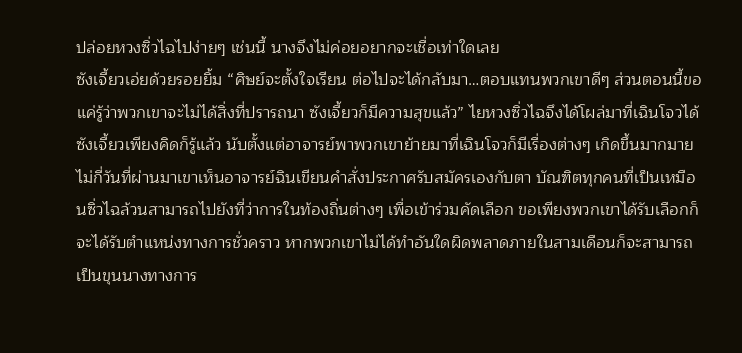ปล่อยหวงซิ่วไฉไปง่ายๆ เช่นนี้ นางจึงไม่ค่อยอยากจะเชื่อเท่าใดเลย
ซังเจี้ยวเอ่ยด้วยรอยยิ้ม “ศิษย์จะตั้งใจเรียน ต่อไปจะได้กลับมา…ตอบแทนพวกเขาดีๆ ส่วนตอนนี้ขอแค่รู้ว่าพวกเขาจะไม่ได้สิ่งที่ปรารถนา ซังเจี้ยวก็มีความสุขแล้ว” ไยหวงซิ่วไฉจึงได้โผล่มาที่เฉินโจวได้ ซังเจี้ยวเพียงคิดก็รู้แล้ว นับตั้งแต่อาจารย์พาพวกเขาย้ายมาที่เฉินโจวก็มีเรื่องต่างๆ เกิดขึ้นมากมาย ไม่กี่วันที่ผ่านมาเขาเห็นอาจารย์ฉินเขียนคำสั่งประกาศรับสมัครเองกับตา บัณฑิตทุกคนที่เป็นเหมือนซิ่วไฉล้วนสามารถไปยังที่ว่าการในท้องถิ่นต่างๆ เพื่อเข้าร่วมคัดเลือก ขอเพียงพวกเขาได้รับเลือกก็จะได้รับตำแหน่งทางการชั่วคราว หากพวกเขาไม่ได้ทำอันใดผิดพลาดภายในสามเดือนก็จะสามารถเป็นขุนนางทางการ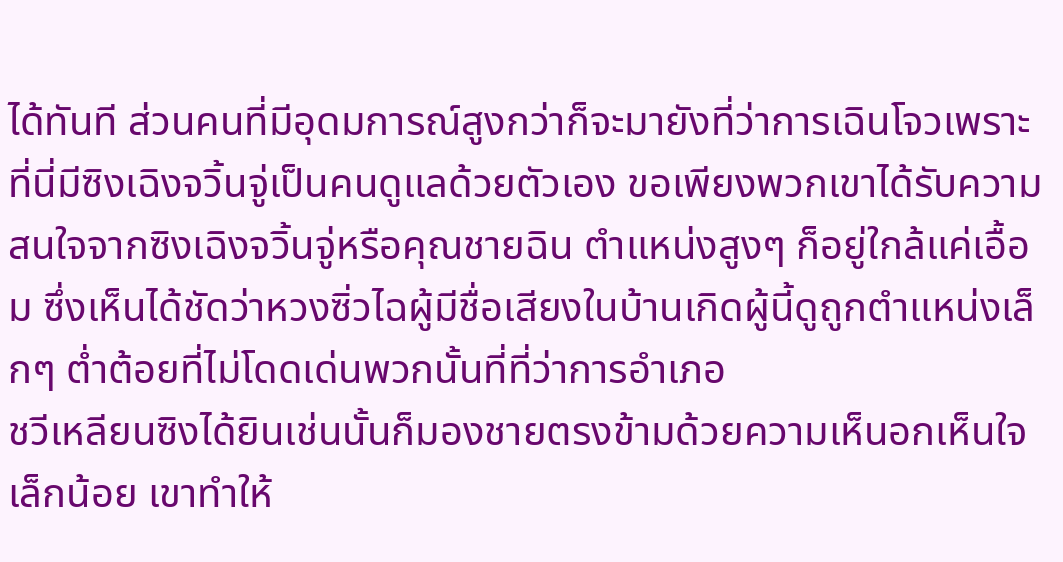ได้ทันที ส่วนคนที่มีอุดมการณ์สูงกว่าก็จะมายังที่ว่าการเฉินโจวเพราะที่นี่มีซิงเฉิงจวิ้นจู่เป็นคนดูแลด้วยตัวเอง ขอเพียงพวกเขาได้รับความสนใจจากซิงเฉิงจวิ้นจู่หรือคุณชายฉิน ตำแหน่งสูงๆ ก็อยู่ใกล้แค่เอื้อม ซึ่งเห็นได้ชัดว่าหวงซิ่วไฉผู้มีชื่อเสียงในบ้านเกิดผู้นี้ดูถูกตำแหน่งเล็กๆ ต่ำต้อยที่ไม่โดดเด่นพวกนั้นที่ที่ว่าการอำเภอ
ชวีเหลียนซิงได้ยินเช่นนั้นก็มองชายตรงข้ามด้วยความเห็นอกเห็นใจเล็กน้อย เขาทำให้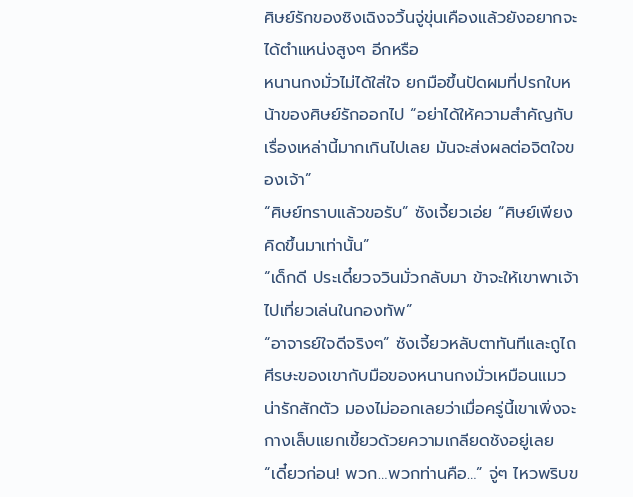ศิษย์รักของซิงเฉิงจวิ้นจู่ขุ่นเคืองแล้วยังอยากจะได้ตำแหน่งสูงๆ อีกหรือ
หนานกงมั่วไม่ได้ใส่ใจ ยกมือขึ้นปัดผมที่ปรกใบหน้าของศิษย์รักออกไป “อย่าได้ให้ความสำคัญกับเรื่องเหล่านี้มากเกินไปเลย มันจะส่งผลต่อจิตใจของเจ้า”
“ศิษย์ทราบแล้วขอรับ” ซังเจี้ยวเอ่ย “ศิษย์เพียงคิดขึ้นมาเท่านั้น”
“เด็กดี ประเดี๋ยวจวินมั่วกลับมา ข้าจะให้เขาพาเจ้าไปเที่ยวเล่นในกองทัพ”
“อาจารย์ใจดีจริงๆ” ซังเจี้ยวหลับตาทันทีและถูไถศีรษะของเขากับมือของหนานกงมั่วเหมือนแมวน่ารักสักตัว มองไม่ออกเลยว่าเมื่อครู่นี้เขาเพิ่งจะกางเล็บแยกเขี้ยวด้วยความเกลียดชังอยู่เลย
“เดี๋ยวก่อน! พวก…พวกท่านคือ…” จู่ๆ ไหวพริบข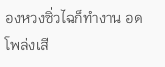องหวงซิ่วไฉก็ทำงาน อดโพล่งเสี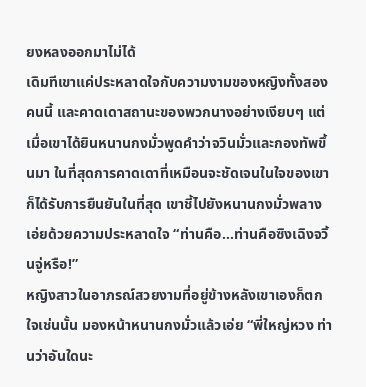ยงหลงออกมาไม่ได้
เดิมทีเขาแค่ประหลาดใจกับความงามของหญิงทั้งสองคนนี้ และคาดเดาสถานะของพวกนางอย่างเงียบๆ แต่เมื่อเขาได้ยินหนานกงมั่วพูดคำว่าจวินมั่วและกองทัพขึ้นมา ในที่สุดการคาดเดาที่เหมือนจะชัดเจนในใจของเขาก็ได้รับการยืนยันในที่สุด เขาชี้ไปยังหนานกงมั่วพลางเอ่ยด้วยความประหลาดใจ “ท่านคือ…ท่านคือซิงเฉิงจวิ้นจู่หรือ!”
หญิงสาวในอาภรณ์สวยงามที่อยู่ข้างหลังเขาเองก็ตกใจเช่นนั้น มองหน้าหนานกงมั่วแล้วเอ่ย “พี่ใหญ่หวง ท่านว่าอันใดนะ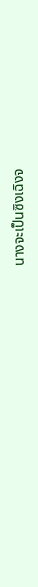นางจะเป็นซิงเฉิงจ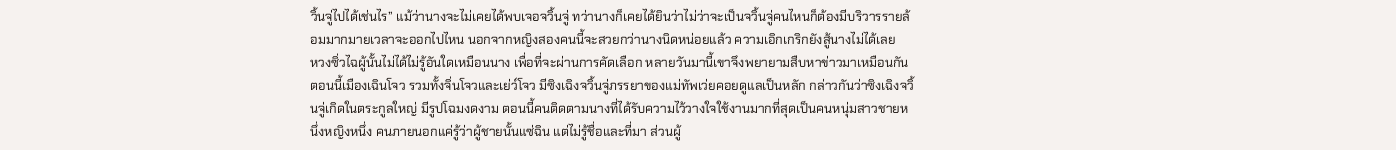วิ้นจู่ไปได้เช่นไร” แม้ว่านางจะไม่เคยได้พบเจอจวิ้นจู่ ทว่านางก็เคยได้ยินว่าไม่ว่าจะเป็นจวิ้นจู่คนไหนก็ต้องมีบริวารรายล้อมมากมายเวลาจะออกไปไหน นอกจากหญิงสองคนนี้จะสวยกว่านางนิดหน่อยแล้ว ความเอิกเกริกยังสู้นางไม่ได้เลย
หวงซิ่วไฉผู้นั้นไม่ได้ไม่รู้อันใดเหมือนนาง เพื่อที่จะผ่านการคัดเลือก หลายวันมานี้เขาจึงพยายามสืบหาข่าวมาเหมือนกัน ตอนนี้เมืองเฉินโจว รวมทั้งจิ่นโจวและเย่ว์โจว มีซิงเฉิงจวิ้นจู่ภรรยาของแม่ทัพเว่ยคอยดูแลเป็นหลัก กล่าวกันว่าซิงเฉิงจวิ้นจู่เกิดในตระกูลใหญ่ มีรูปโฉมงดงาม ตอนนี้คนติดตามนางที่ได้รับความไว้วางใจใช้งานมากที่สุดเป็นคนหนุ่มสาวชายหนึ่งหญิงหนึ่ง คนภายนอกแค่รู้ว่าผู้ชายนั้นแซ่ฉิน แต่ไม่รู้ชื่อและที่มา ส่วนผู้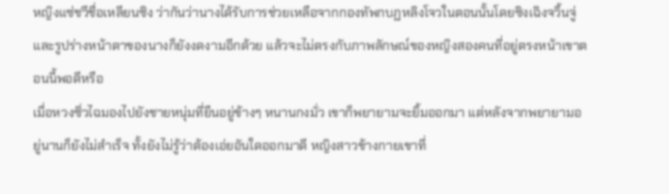หญิงแซ่ชวีชื่อเหลียนซิง ว่ากันว่านางได้รับการช่วยเหลือจากกองทัพกบฏหลิงโจวในตอนนั้นโดยซิงเฉิงจวิ้นจู่ และรูปร่างหน้าตาของนางก็ยังงดงามอีกด้วย แล้วจะไม่ตรงกับภาพลักษณ์ของหญิงสองคนที่อยู่ตรงหน้าเขาตอนนี้พอดีหรือ
เมื่อหวงซิ่วไฉมองไปยังชายหนุ่มที่ยืนอยู่ข้างๆ หนานกงมั่ว เขาก็พยายามจะยิ้มออกมา แต่หลังจากพยายามอยู่นานก็ยังไม่สำเร็จ ทั้งยังไม่รู้ว่าต้องเอ่ยอันใดออกมาดี หญิงสาวข้างกายเขาที่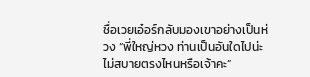ชื่อเวยเอ๋อร์กลับมองเขาอย่างเป็นห่วง “พี่ใหญ่หวง ท่านเป็นอันใดไปน่ะ ไม่สบายตรงไหนหรือเจ้าคะ”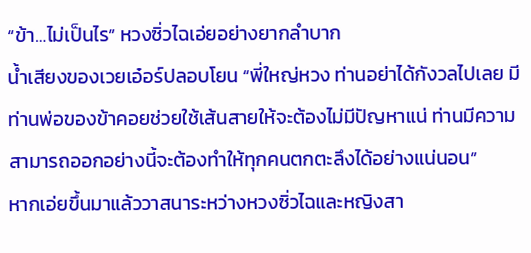“ข้า…ไม่เป็นไร” หวงซิ่วไฉเอ่ยอย่างยากลำบาก
น้ำเสียงของเวยเอ๋อร์ปลอบโยน “พี่ใหญ่หวง ท่านอย่าได้กังวลไปเลย มีท่านพ่อของข้าคอยช่วยใช้เส้นสายให้จะต้องไม่มีปัญหาแน่ ท่านมีความสามารถออกอย่างนี้จะต้องทำให้ทุกคนตกตะลึงได้อย่างแน่นอน”
หากเอ่ยขึ้นมาแล้ววาสนาระหว่างหวงซิ่วไฉและหญิงสา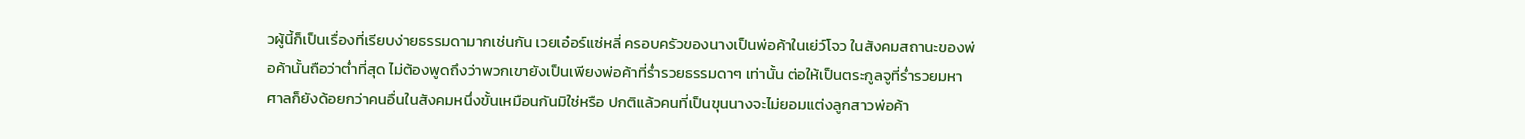วผู้นี้ก็เป็นเรื่องที่เรียบง่ายธรรมดามากเช่นกัน เวยเอ๋อร์แซ่หลี่ ครอบครัวของนางเป็นพ่อค้าในเย่ว์โจว ในสังคมสถานะของพ่อค้านั้นถือว่าต่ำที่สุด ไม่ต้องพูดถึงว่าพวกเขายังเป็นเพียงพ่อค้าที่ร่ำรวยธรรมดาๆ เท่านั้น ต่อให้เป็นตระกูลจูที่ร่ำรวยมหาศาลก็ยังด้อยกว่าคนอื่นในสังคมหนึ่งขั้นเหมือนกันมิใช่หรือ ปกติแล้วคนที่เป็นขุนนางจะไม่ยอมแต่งลูกสาวพ่อค้า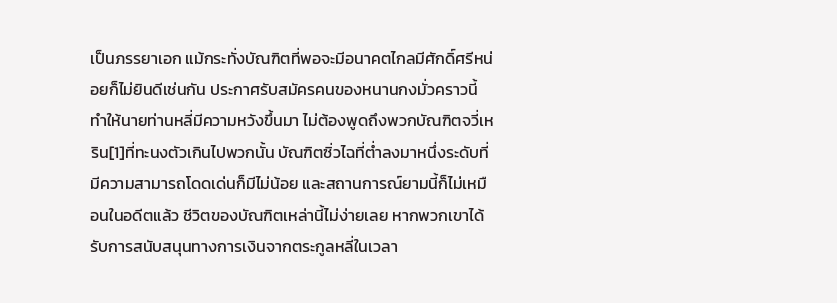เป็นภรรยาเอก แม้กระทั่งบัณฑิตที่พอจะมีอนาคตไกลมีศักดิ์ศรีหน่อยก็ไม่ยินดีเช่นกัน ประกาศรับสมัครคนของหนานกงมั่วคราวนี้ทำให้นายท่านหลี่มีความหวังขึ้นมา ไม่ต้องพูดถึงพวกบัณฑิตจวี่เหริน[1]ที่ทะนงตัวเกินไปพวกนั้น บัณฑิตซิ่วไฉที่ต่ำลงมาหนึ่งระดับที่มีความสามารถโดดเด่นก็มีไม่น้อย และสถานการณ์ยามนี้ก็ไม่เหมือนในอดีตแล้ว ชีวิตของบัณฑิตเหล่านี้ไม่ง่ายเลย หากพวกเขาได้รับการสนับสนุนทางการเงินจากตระกูลหลี่ในเวลา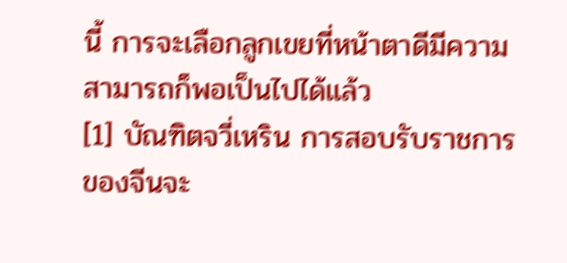นี้ การจะเลือกลูกเขยที่หน้าตาดีมีความสามารถก็พอเป็นไปได้แล้ว
[1] บัณฑิตจวี่เหริน การสอบรับราชการของจีนจะ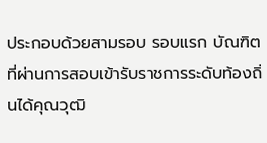ประกอบด้วยสามรอบ รอบแรก บัณฑิตที่ผ่านการสอบเข้ารับราชการระดับท้องถิ่นได้คุณวุฒิ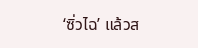‘ซิ่วไฉ’ แล้วส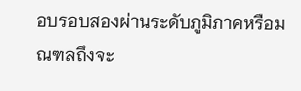อบรอบสองผ่านระดับภูมิภาคหรือมณฑลถึงจะ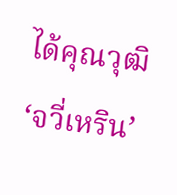ได้คุณวุฒิ ‘จวี่เหริน’